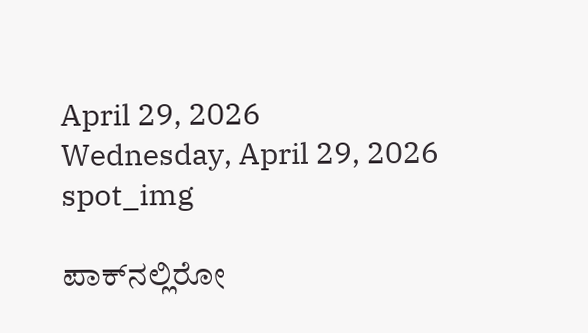April 29, 2026
Wednesday, April 29, 2026
spot_img

ಪಾಕ್‌ನಲ್ಲಿರೋ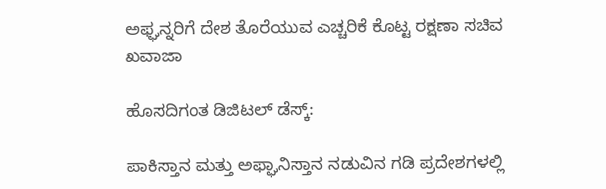ಅಫ್ಘನ್ನರಿಗೆ ದೇಶ ತೊರೆಯುವ ಎಚ್ಚರಿಕೆ ಕೊಟ್ಟ ರಕ್ಷಣಾ ಸಚಿವ ಖವಾಜಾ

ಹೊಸದಿಗಂತ ಡಿಜಿಟಲ್ ಡೆಸ್ಕ್:

ಪಾಕಿಸ್ತಾನ ಮತ್ತು ಅಫ್ಘಾನಿಸ್ತಾನ ನಡುವಿನ ಗಡಿ ಪ್ರದೇಶಗಳಲ್ಲಿ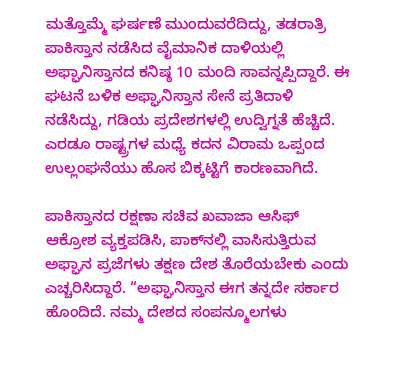ಮತ್ತೊಮ್ಮೆ ಘರ್ಷಣೆ ಮುಂದುವರೆದಿದ್ದು, ತಡರಾತ್ರಿ ಪಾಕಿಸ್ತಾನ ನಡೆಸಿದ ವೈಮಾನಿಕ ದಾಳಿಯಲ್ಲಿ ಅಫ್ಘಾನಿಸ್ತಾನದ ಕನಿಷ್ಠ 10 ಮಂದಿ ಸಾವನ್ನಪ್ಪಿದ್ದಾರೆ. ಈ ಘಟನೆ ಬಳಿಕ ಅಫ್ಘಾನಿಸ್ತಾನ ಸೇನೆ ಪ್ರತಿದಾಳಿ ನಡೆಸಿದ್ದು, ಗಡಿಯ ಪ್ರದೇಶಗಳಲ್ಲಿ ಉದ್ವಿಗ್ನತೆ ಹೆಚ್ಚಿದೆ. ಎರಡೂ ರಾಷ್ಟ್ರಗಳ ಮಧ್ಯೆ ಕದನ ವಿರಾಮ ಒಪ್ಪಂದ ಉಲ್ಲಂಘನೆಯು ಹೊಸ ಬಿಕ್ಕಟ್ಟಿಗೆ ಕಾರಣವಾಗಿದೆ.

ಪಾಕಿಸ್ತಾನದ ರಕ್ಷಣಾ ಸಚಿವ ಖವಾಜಾ ಆಸಿಫ್ ಆಕ್ರೋಶ ವ್ಯಕ್ತಪಡಿಸಿ, ಪಾಕ್‌ನಲ್ಲಿ ವಾಸಿಸುತ್ತಿರುವ ಅಫ್ಘಾನ ಪ್ರಜೆಗಳು ತಕ್ಷಣ ದೇಶ ತೊರೆಯಬೇಕು ಎಂದು ಎಚ್ಚರಿಸಿದ್ದಾರೆ. “ಅಫ್ಘಾನಿಸ್ತಾನ ಈಗ ತನ್ನದೇ ಸರ್ಕಾರ ಹೊಂದಿದೆ. ನಮ್ಮ ದೇಶದ ಸಂಪನ್ಮೂಲಗಳು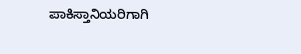ಪಾಕಿಸ್ತಾನಿಯರಿಗಾಗಿ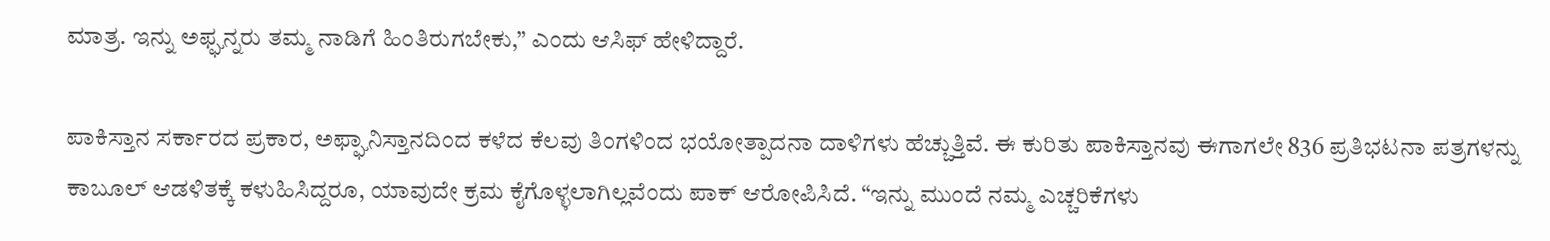ಮಾತ್ರ. ಇನ್ನು ಅಫ್ಘನ್ನರು ತಮ್ಮ ನಾಡಿಗೆ ಹಿಂತಿರುಗಬೇಕು,” ಎಂದು ಆಸಿಫ್ ಹೇಳಿದ್ದಾರೆ.

ಪಾಕಿಸ್ತಾನ ಸರ್ಕಾರದ ಪ್ರಕಾರ, ಅಫ್ಘಾನಿಸ್ತಾನದಿಂದ ಕಳೆದ ಕೆಲವು ತಿಂಗಳಿಂದ ಭಯೋತ್ಪಾದನಾ ದಾಳಿಗಳು ಹೆಚ್ಚುತ್ತಿವೆ. ಈ ಕುರಿತು ಪಾಕಿಸ್ತಾನವು ಈಗಾಗಲೇ 836 ಪ್ರತಿಭಟನಾ ಪತ್ರಗಳನ್ನು ಕಾಬೂಲ್ ಆಡಳಿತಕ್ಕೆ ಕಳುಹಿಸಿದ್ದರೂ, ಯಾವುದೇ ಕ್ರಮ ಕೈಗೊಳ್ಳಲಾಗಿಲ್ಲವೆಂದು ಪಾಕ್ ಆರೋಪಿಸಿದೆ. “ಇನ್ನು ಮುಂದೆ ನಮ್ಮ ಎಚ್ಚರಿಕೆಗಳು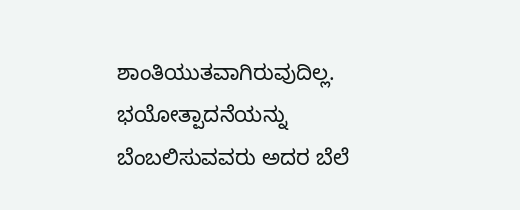ಶಾಂತಿಯುತವಾಗಿರುವುದಿಲ್ಲ. ಭಯೋತ್ಪಾದನೆಯನ್ನು ಬೆಂಬಲಿಸುವವರು ಅದರ ಬೆಲೆ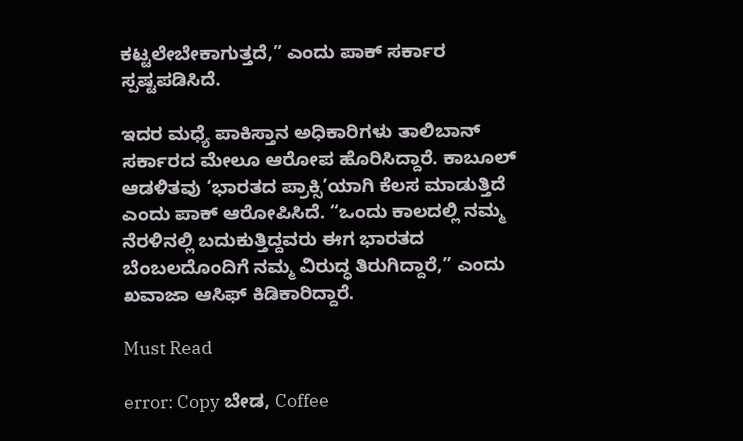ಕಟ್ಟಲೇಬೇಕಾಗುತ್ತದೆ,” ಎಂದು ಪಾಕ್‌ ಸರ್ಕಾರ ಸ್ಪಷ್ಟಪಡಿಸಿದೆ.

ಇದರ ಮಧ್ಯೆ ಪಾಕಿಸ್ತಾನ ಅಧಿಕಾರಿಗಳು ತಾಲಿಬಾನ್ ಸರ್ಕಾರದ ಮೇಲೂ ಆರೋಪ ಹೊರಿಸಿದ್ದಾರೆ. ಕಾಬೂಲ್ ಆಡಳಿತವು ‘ಭಾರತದ ಪ್ರಾಕ್ಸಿ’ಯಾಗಿ ಕೆಲಸ ಮಾಡುತ್ತಿದೆ ಎಂದು ಪಾಕ್‌ ಆರೋಪಿಸಿದೆ. “ಒಂದು ಕಾಲದಲ್ಲಿ ನಮ್ಮ ನೆರಳಿನಲ್ಲಿ ಬದುಕುತ್ತಿದ್ದವರು ಈಗ ಭಾರತದ ಬೆಂಬಲದೊಂದಿಗೆ ನಮ್ಮ ವಿರುದ್ಧ ತಿರುಗಿದ್ದಾರೆ,” ಎಂದು ಖವಾಜಾ ಆಸಿಫ್ ಕಿಡಿಕಾರಿದ್ದಾರೆ.

Must Read

error: Copy ಬೇಡ, Coffee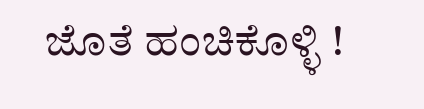ಜೊತೆ ಹಂಚಿಕೊಳ್ಳಿ !